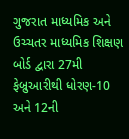ગુજરાત માધ્યમિક અને ઉચ્ચતર માધ્યમિક શિક્ષણ બોર્ડ દ્વારા 27મી ફેબ્રુઆરીથી ધોરણ-10 અને 12ની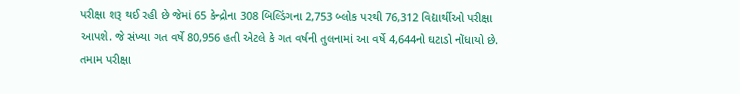પરીક્ષા શરૂ થઈ રહી છે જેમાં 65 કેન્દ્રોના 308 બિલ્ડિંગના 2,753 બ્લોક પરથી 76,312 વિદ્યાર્થીઓ પરીક્ષા આપશે. જે સંખ્યા ગત વર્ષે 80,956 હતી એટલે કે ગત વર્ષની તુલનામાં આ વર્ષે 4,644નો ઘટાડો નોંધાયો છે. તમામ પરીક્ષા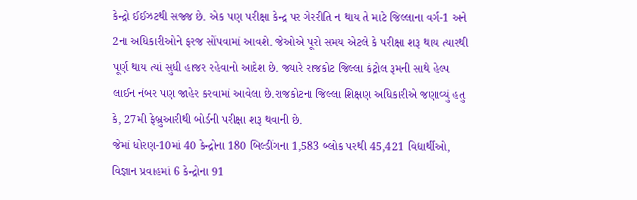કેન્દ્રો ઈઈઝટથી સજ્જ છે. એક પણ પરીક્ષા કેન્દ્ર પર ગેરરીતિ ન થાય તે માટે જિલ્લાના વર્ગ-1 અને 2ના અધિકારીઓને ફરજ સોંપવામાં આવશે. જેઓએ પૂરો સમય એટલે કે પરીક્ષા શરૂ થાય ત્યારથી પૂર્ણ થાય ત્યાં સુધી હાજર રહેવાનો આદેશ છે. જ્યારે રાજકોટ જિલ્લા કંટ્રોલ રૂમની સાથે હેલ્પ લાઈન નંબર પણ જાહેર કરવામાં આવેલા છે.રાજકોટના જિલ્લા શિક્ષણ અધિકારીએ જણાવ્યું હતુ કે, 27મી ફેબ્રુઆરીથી બોર્ડની પરીક્ષા શરૂ થવાની છે.
જેમાં ધોરણ-10માં 40 કેન્દ્રોના 180 બિલ્ડીંગના 1,583 બ્લોક પરથી 45,421 વિદ્યાર્થીઓ, વિજ્ઞાન પ્રવાહમાં 6 કેન્દ્રોના 91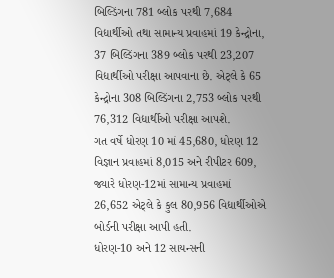બિલ્ડિંગના 781 બ્લોક પરથી 7,684 વિદ્યાર્થીઓ તથા સામાન્ય પ્રવાહમાં 19 કેન્દ્રોના, 37 બિલ્ડિંગના 389 બ્લોક પરથી 23,207 વિદ્યાર્થીઓ પરીક્ષા આપવાના છે. એટ્લે કે 65 કેન્દ્રોના 308 બિલ્ડિંગના 2,753 બ્લોક પરથી 76,312 વિદ્યાર્થીઓ પરીક્ષા આપશે.
ગત વર્ષે ધોરણ 10 માં 45,680, ધોરણ 12 વિજ્ઞાન પ્રવાહમાં 8,015 અને રીપીટર 609, જ્યારે ધોરણ-12માં સામાન્ય પ્રવાહમાં 26,652 એટ્લે કે કુલ 80,956 વિદ્યાર્થીઓએ બોર્ડની પરીક્ષા આપી હતી.
ધોરણ-10 અને 12 સાયન્સની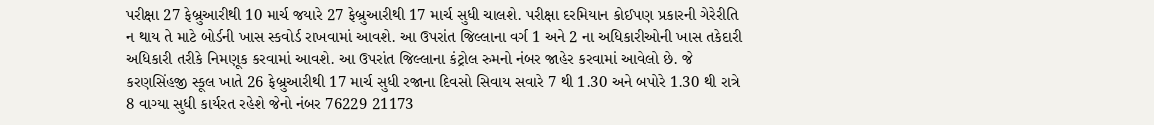પરીક્ષા 27 ફેબ્રુઆરીથી 10 માર્ચ જયારે 27 ફેબ્રુઆરીથી 17 માર્ચ સુધી ચાલશે. પરીક્ષા દરમિયાન કોઈપણ પ્રકારની ગેરેરીતિ ન થાય તે માટે બોર્ડની ખાસ સ્કવોર્ડ રાખવામાં આવશે. આ ઉપરાંત જિલ્લાના વર્ગ 1 અને 2 ના અધિકારીઓની ખાસ તકેદારી અધિકારી તરીકે નિમણૂક કરવામાં આવશે. આ ઉપરાંત જિલ્લાના કંટ્રોલ રુમનો નંબર જાહેર કરવામાં આવેલો છે. જે કરણસિંહજી સ્કૂલ ખાતે 26 ફેબ્રુઆરીથી 17 માર્ચ સુધી રજાના દિવસો સિવાય સવારે 7 થી 1.30 અને બપોરે 1.30 થી રાત્રે 8 વાગ્યા સુધી કાર્યરત રહેશે જેનો નંબર 76229 21173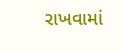રાખવામાં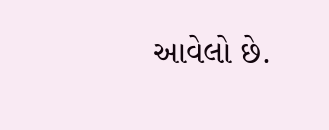આવેલો છે.